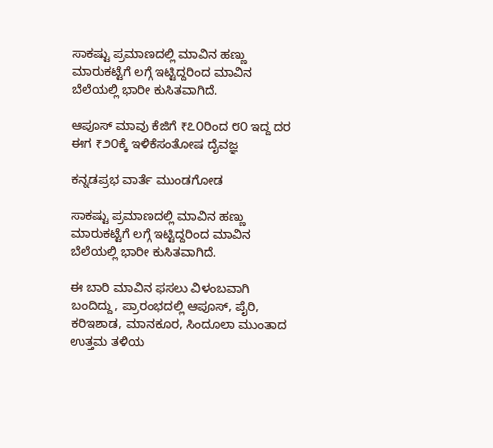ಸಾಕಷ್ಟು ಪ್ರಮಾಣದಲ್ಲಿ ಮಾವಿನ ಹಣ್ಣು ಮಾರುಕಟ್ಟೆಗೆ ಲಗ್ಗೆ ಇಟ್ಟಿದ್ದರಿಂದ ಮಾವಿನ ಬೆಲೆಯಲ್ಲಿ ಭಾರೀ ಕುಸಿತವಾಗಿದೆ.

ಆಪೂಸ್ ಮಾವು ಕೆಜಿಗೆ ₹೭೦ರಿಂದ ೮೦ ಇದ್ದ ದರ ಈಗ ₹೨೦ಕ್ಕೆ ಇಳಿಕೆಸಂತೋಷ ದೈವಜ್ಞ

ಕನ್ನಡಪ್ರಭ ವಾರ್ತೆ ಮುಂಡಗೋಡ

ಸಾಕಷ್ಟು ಪ್ರಮಾಣದಲ್ಲಿ ಮಾವಿನ ಹಣ್ಣು ಮಾರುಕಟ್ಟೆಗೆ ಲಗ್ಗೆ ಇಟ್ಟಿದ್ದರಿಂದ ಮಾವಿನ ಬೆಲೆಯಲ್ಲಿ ಭಾರೀ ಕುಸಿತವಾಗಿದೆ.

ಈ ಬಾರಿ ಮಾವಿನ ಫಸಲು ವಿಳಂಬವಾಗಿ ಬಂದಿದ್ದು, ಪ್ರಾರಂಭದಲ್ಲಿ ಆಪೂಸ್, ಪೈರಿ, ಕರಿಇಶಾಡ, ಮಾನಕೂರ, ಸಿಂದೂಲಾ ಮುಂತಾದ ಉತ್ತಮ ತಳಿಯ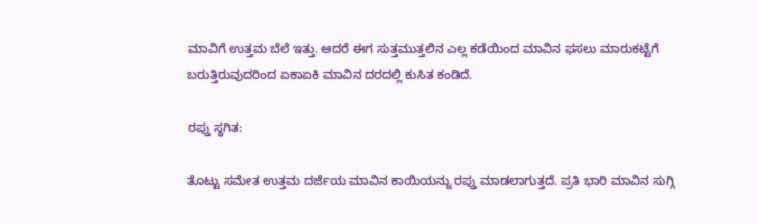ಮಾವಿಗೆ ಉತ್ತಮ ಬೆಲೆ ಇತ್ತು. ಆದರೆ ಈಗ ಸುತ್ತಮುತ್ತಲಿನ ಎಲ್ಲ ಕಡೆಯಿಂದ ಮಾವಿನ ಫಸಲು ಮಾರುಕಟ್ಟೆಗೆ ಬರುತ್ತಿರುವುದರಿಂದ ಏಕಾಏಕಿ ಮಾವಿನ ದರದಲ್ಲಿ ಕುಸಿತ ಕಂಡಿದೆ.

ರಪ್ತು ಸ್ಥಗಿತ:

ತೊಟ್ಟು ಸಮೇತ ಉತ್ತಮ ದರ್ಜೆಯ ಮಾವಿನ ಕಾಯಿಯನ್ನು ರಪ್ತು ಮಾಡಲಾಗುತ್ತದೆ. ಪ್ರತಿ ಭಾರಿ ಮಾವಿನ ಸುಗ್ಗಿ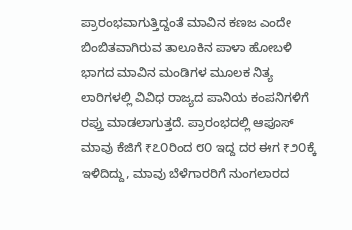ಪ್ರಾರಂಭವಾಗುತ್ತಿದ್ದಂತೆ ಮಾವಿನ ಕಣಜ ಎಂದೇ ಬಿಂಬಿತವಾಗಿರುವ ತಾಲೂಕಿನ ಪಾಳಾ ಹೋಬಳಿ ಭಾಗದ ಮಾವಿನ ಮಂಡಿಗಳ ಮೂಲಕ ನಿತ್ಯ ಲಾರಿಗಳಲ್ಲಿ ವಿವಿಧ ರಾಜ್ಯದ ಪಾನಿಯ ಕಂಪನಿಗಳಿಗೆ ರಪ್ತು ಮಾಡಲಾಗುತ್ತದೆ. ಪ್ರಾರಂಭದಲ್ಲಿ ಆಪೂಸ್ ಮಾವು ಕೆಜಿಗೆ ₹೭೦ರಿಂದ ೮೦ ಇದ್ದ ದರ ಈಗ ₹೨೦ಕ್ಕೆ ಇಳಿದಿದ್ದು, ಮಾವು ಬೆಳೆಗಾರರಿಗೆ ನುಂಗಲಾರದ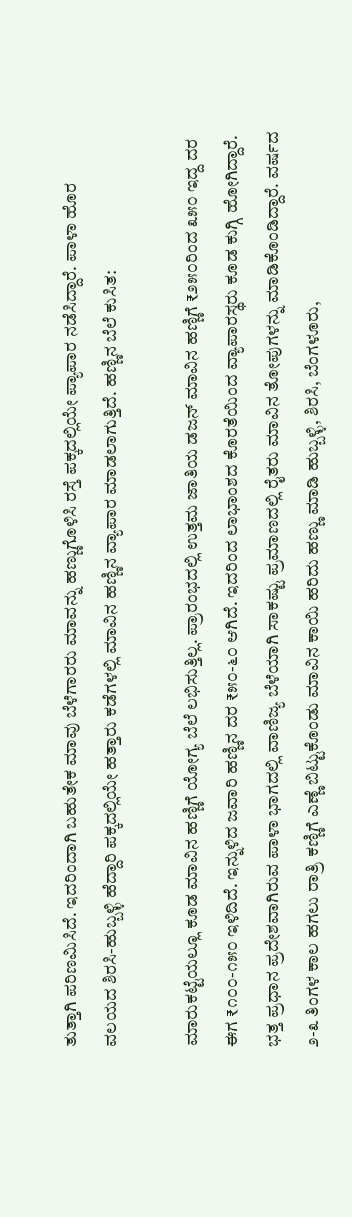ತುತ್ತಾಗಿ ಪರಿಣಮಿಸಿದೆ. ಇದರಿಂದಾಗಿ ಬಹುತೇಕ ಮಾವು ಬೆಳೆಗಾರರು ಮಾವನ್ನು ಹಣ್ಣುಗೊಳಿಸಿ ರಸ್ತೆ ಪಕ್ಕದಲ್ಲಿಯೇ ಪ್ಯಾಪಾರ ನಡೆಸಿದ್ದಾರೆ. ಪಾಳಾ ಹೊರ ವಲಯದ ಶಿರಸಿ-ಹುಬ್ಬಳ್ಳಿ ಹೆದ್ದಾರಿ ಪಕ್ಕದಲ್ಲಿಯೇ ಹತ್ತಾರು ಕಡೆಗಳಲ್ಲಿ ಮಾವಿನ ಹಣ್ಣಿನ ವ್ಯಾಪಾರ ಮಾಡಲಾಗುತ್ತಿದೆ. ಹಣ್ಣಿನ ಬೆಲೆ ಕುಸಿತ:

ಮಾರುಕಟ್ಟೆಯಲ್ಲೂ ಕೂಡ ಮಾವಿನ ಹಣ್ಣಿಗೆ ಯೋಗ್ಯ ಬೆಲೆ ಲಭಿಸುತ್ತಿಲ್ಲ. ಪ್ರಾರಂಭದಲ್ಲಿ ಉತ್ತಮ ಜಾತಿಯ ಡಜನ್ ಮಾವಿನ ಹಣ್ಣಿಗೆ ₹೨೫೦ರಿಂದ ೩೫೦ ಇದ್ದ ದರ ಈಗ ₹೧೦೦-೧೫೦ ಇಳಿದಿದೆ. ಇನ್ನುಳಿದ ಜವಾರಿ ಹಣ್ಣಿನ ದರ ₹೫೦-೬೦ ಆಗಿದೆ. ಇದರಿಂದ ಲಾಭಾಂಶದ ಕೊರತೆಯಿಂದ ವ್ಯಾಪಾರಸ್ಥರು ಕೂಡ ಕುಗ್ಗಿ ಹೋಗಿದ್ದಾರೆ. ಭತ್ತ ಪ್ರಧಾನ ಪ್ರದೇಶವಾಗಿರುವ ಪಾಳಾ ಭಾಗದಲ್ಲಿ ವಾಣಿಜ್ಯ ಬೆಳೆಯಾಗಿ ಸಾಕಷ್ಟು ಪ್ರಮಾಣದಲ್ಲಿ ರೈತರು ಮಾವಿನ ತೋಪುಗಳನ್ನು ಮಾಡಿಕೊಂಡಿದ್ದಾರೆ. ವರ್ಷದ ೨-೩ ತಿಂಗಳ ಕಾಲ ಹಗಲು ರಾತ್ರಿ ಕಣ್ಣಿಗೆ ಎಣ್ಣೆ ಬಿಟ್ಟುಕೊಂಡು ಮಾವಿನ ಕಾಯಿ ಹರಿದು ಹಣ್ಣು ಮಾಡಿ ಹುಬ್ಬಳ್ಳಿ, ಶಿರಸಿ, ಬೆಂಗಳೂರು,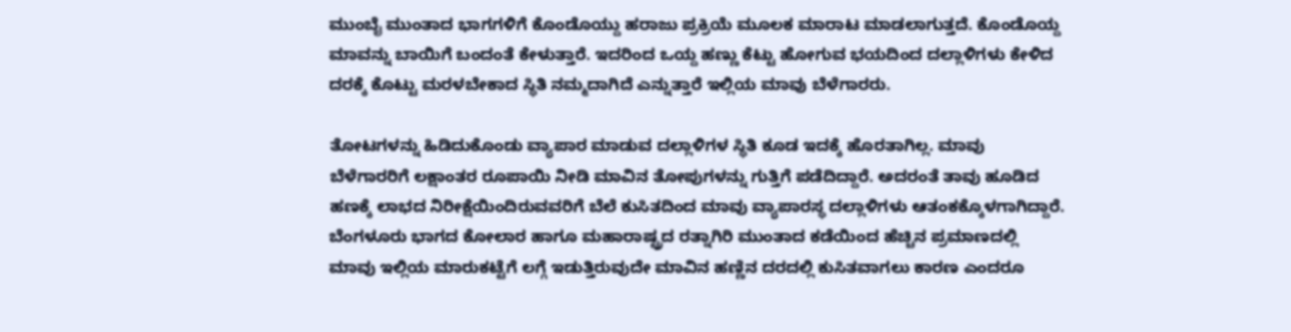ಮುಂಬೈ ಮುಂತಾದ ಭಾಗಗಳಿಗೆ ಕೊಂಡೊಯ್ದು ಹರಾಜು ಪ್ರಕ್ರಿಯೆ ಮೂಲಕ ಮಾರಾಟ ಮಾಡಲಾಗುತ್ತದೆ. ಕೊಂಡೊಯ್ದ ಮಾವನ್ನು ಬಾಯಿಗೆ ಬಂದಂತೆ ಕೇಳುತ್ತಾರೆ. ಇದರಿಂದ ಒಯ್ದ ಹಣ್ಣು ಕೆಟ್ಟು ಹೋಗುವ ಭಯದಿಂದ ದಲ್ಲಾಳಿಗಳು ಕೇಳಿದ ದರಕ್ಕೆ ಕೊಟ್ಟು ಮರಳಬೇಕಾದ ಸ್ಥಿತಿ ನಮ್ಮದಾಗಿದೆ ಎನ್ನುತ್ತಾರೆ ಇಲ್ಲಿಯ ಮಾವು ಬೆಳೆಗಾರರು.

ತೋಟಗಳನ್ನು ಹಿಡಿದುಕೊಂಡು ವ್ಯಾಪಾರ ಮಾಡುವ ದಲ್ಲಾಳಿಗಳ ಸ್ಥಿತಿ ಕೂಡ ಇದಕ್ಕೆ ಹೊರತಾಗಿಲ್ಲ. ಮಾವು ಬೆಳೆಗಾರರಿಗೆ ಲಕ್ಷಾಂತರ ರೂಪಾಯಿ ನೀಡಿ ಮಾವಿನ ತೋಪುಗಳನ್ನು ಗುತ್ತಿಗೆ ಪಡೆದಿದ್ದಾರೆ. ಅದರಂತೆ ತಾವು ಹೂಡಿದ ಹಣಕ್ಕೆ ಲಾಭದ ನಿರೀಕ್ಷೆಯಿಂದಿರುವವರಿಗೆ ಬೆಲೆ ಕುಸಿತದಿಂದ ಮಾವು ವ್ಯಾಪಾರಸ್ಥ ದಲ್ಲಾಳಿಗಳು ಆತಂಕಕ್ಕೊಳಗಾಗಿದ್ದಾರೆ. ಬೆಂಗಳೂರು ಭಾಗದ ಕೋಲಾರ ಹಾಗೂ ಮಹಾರಾಷ್ಟ್ರದ ರತ್ನಾಗಿರಿ ಮುಂತಾದ ಕಡೆಯಿಂದ ಹೆಚ್ಚಿನ ಪ್ರಮಾಣದಲ್ಲಿ ಮಾವು ಇಲ್ಲಿಯ ಮಾರುಕಟ್ಟೆಗೆ ಲಗ್ಗೆ ಇಡುತ್ತಿರುವುದೇ ಮಾವಿನ ಹಣ್ಣಿನ ದರದಲ್ಲಿ ಕುಸಿತವಾಗಲು ಕಾರಣ ಎಂದರೂ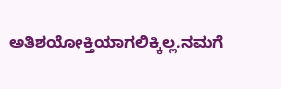ಅತಿಶಯೋಕ್ತಿಯಾಗಲಿಕ್ಕಿಲ್ಲ.ನಮಗೆ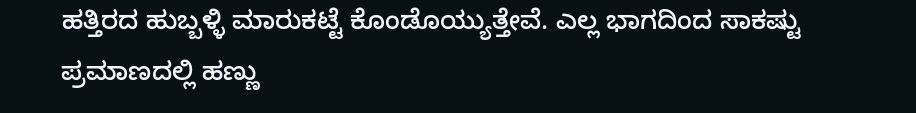ಹತ್ತಿರದ ಹುಬ್ಬಳ್ಳಿ ಮಾರುಕಟ್ಟೆ ಕೊಂಡೊಯ್ಯುತ್ತೇವೆ. ಎಲ್ಲ ಭಾಗದಿಂದ ಸಾಕಷ್ಟು ಪ್ರಮಾಣದಲ್ಲಿ ಹಣ್ಣು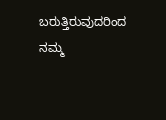ಬರುತ್ತಿರುವುದರಿಂದ ನಮ್ಮ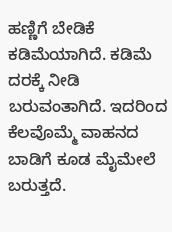ಹಣ್ಣಿಗೆ ಬೇಡಿಕೆ ಕಡಿಮೆಯಾಗಿದೆ. ಕಡಿಮೆ ದರಕ್ಕೆ ನೀಡಿ ಬರುವಂತಾಗಿದೆ. ಇದರಿಂದ ಕೆಲವೊಮ್ಮೆ ವಾಹನದ ಬಾಡಿಗೆ ಕೂಡ ಮೈಮೇಲೆ ಬರುತ್ತದೆ.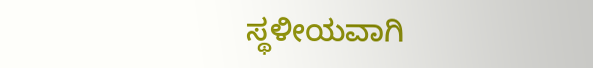ಸ್ಥಳೀಯವಾಗಿ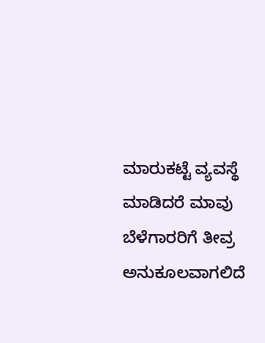ಮಾರುಕಟ್ಟೆ ವ್ಯವಸ್ಥೆ ಮಾಡಿದರೆ ಮಾವು ಬೆಳೆಗಾರರಿಗೆ ತೀವ್ರ ಅನುಕೂಲವಾಗಲಿದೆ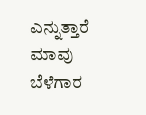ಎನ್ನುತ್ತಾರೆ ಮಾವು ಬೆಳೆಗಾರ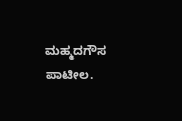ಮಹ್ಮದಗೌಸ ಪಾಟೀಲ.